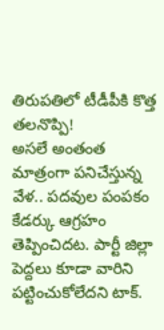తిరుపతిలో టీడీపీకి కొత్త తలనొప్పి!
అసలే అంతంత మాత్రంగా పనిచేస్తున్న వేళ.. పదవుల పంపకం కేడర్కు ఆగ్రహం తెప్పించిదట. పార్టీ జిల్లా పెద్దలు కూడా వారిని పట్టించుకోలేదని టాక్.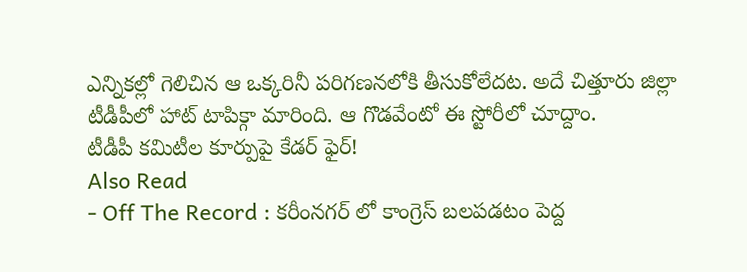ఎన్నికల్లో గెలిచిన ఆ ఒక్కరినీ పరిగణనలోకి తీసుకోలేదట. అదే చిత్తూరు జిల్లా టీడీపీలో హాట్ టాపిక్గా మారింది. ఆ గొడవేంటో ఈ స్టోరీలో చూద్దాం.
టీడీపీ కమిటీల కూర్పుపై కేడర్ ఫైర్!
Also Read
- Off The Record : కరీంనగర్ లో కాంగ్రెస్ బలపడటం పెద్ద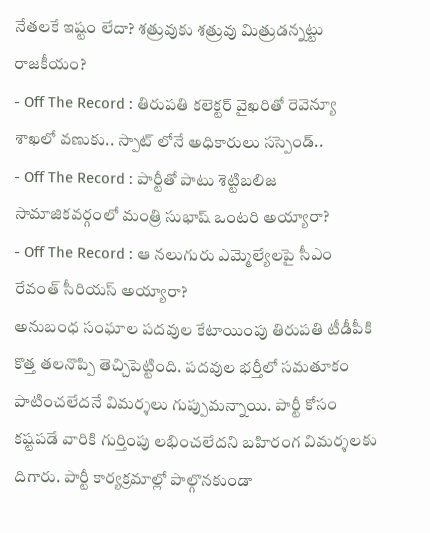నేతలకే ఇష్టం లేదా? శత్రువుకు శత్రువు మిత్రుడన్నట్టు రాజకీయం?
- Off The Record : తిరుపతి కలెక్టర్ వైఖరితో రెవెన్యూ శాఖలో వణుకు.. స్పాట్ లోనే అధికారులు సస్పెండ్..
- Off The Record : పార్టీతో పాటు శెట్టిబలిజ సామాజికవర్గంలో మంత్రి సుభాష్ ఒంటరి అయ్యారా?
- Off The Record : ఆ నలుగురు ఎమ్మెల్యేలపై సీఎం రేవంత్ సీరియస్ అయ్యారా?
అనుబంధ సంఘాల పదవుల కేటాయింపు తిరుపతి టీడీపీకి కొత్త తలనొప్పి తెచ్చిపెట్టింది. పదవుల భర్తీలో సమతూకం పాటించలేదనే విమర్శలు గుప్పుమన్నాయి. పార్టీ కోసం కష్టపడే వారికి గుర్తింపు లభించలేదని బహిరంగ విమర్శలకు దిగారు. పార్టీ కార్యక్రమాల్లో పాల్గొనకుండా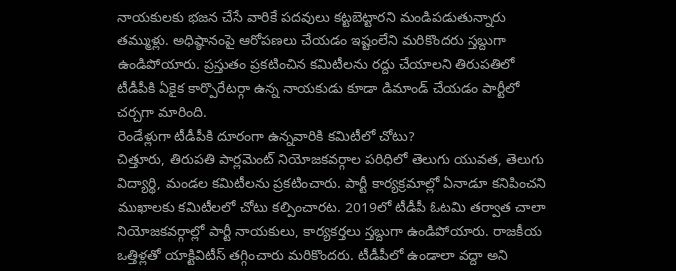నాయకులకు భజన చేసే వారికే పదవులు కట్టబెట్టారని మండిపడుతున్నారు తమ్ముళ్లు. అధిష్ఠానంపై ఆరోపణలు చేయడం ఇష్టంలేని మరికొందరు స్తబ్దుగా ఉండిపోయారు. ప్రస్తుతం ప్రకటించిన కమిటీలను రద్దు చేయాలని తిరుపతిలో టీడీపీకి ఏకైక కార్పొరేటర్గా ఉన్న నాయకుడు కూడా డిమాండ్ చేయడం పార్టీలో చర్చగా మారింది.
రెండేళ్లుగా టీడీపీకి దూరంగా ఉన్నవారికి కమిటీలో చోటు?
చిత్తూరు, తిరుపతి పార్లమెంట్ నియోజకవర్గాల పరిధిలో తెలుగు యువత, తెలుగు విద్యార్థి, మండల కమిటీలను ప్రకటించారు. పార్టీ కార్యక్రమాల్లో ఏనాడూ కనిపించని ముఖాలకు కమిటీలలో చోటు కల్పించారట. 2019లో టీడీపీ ఓటమి తర్వాత చాలా నియోజకవర్గాల్లో పార్టీ నాయకులు, కార్యకర్తలు స్తబ్దుగా ఉండిపోయారు. రాజకీయ ఒత్తిళ్లతో యాక్టివిటీస్ తగ్గించారు మరికొందరు. టీడీపీలో ఉండాలా వద్దా అని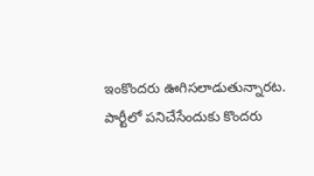ఇంకొందరు ఊగిసలాడుతున్నారట. పార్టీలో పనిచేసేందుకు కొందరు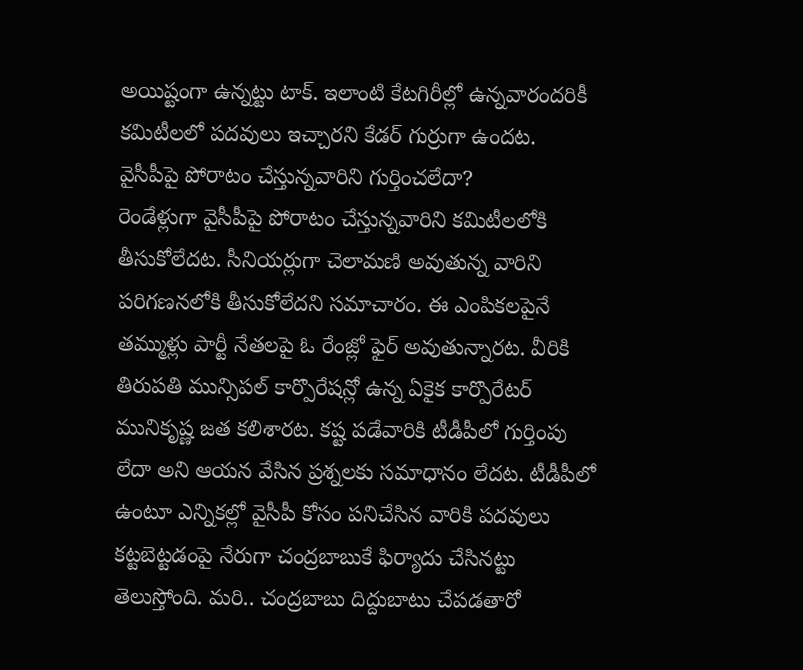అయిష్టంగా ఉన్నట్టు టాక్. ఇలాంటి కేటగిరీల్లో ఉన్నవారందరికీ కమిటీలలో పదవులు ఇచ్చారని కేడర్ గుర్రుగా ఉందట.
వైసీపీపై పోరాటం చేస్తున్నవారిని గుర్తించలేదా?
రెండేళ్లుగా వైసీపీపై పోరాటం చేస్తున్నవారిని కమిటీలలోకి తీసుకోలేదట. సీనియర్లుగా చెలామణి అవుతున్న వారిని పరిగణనలోకి తీసుకోలేదని సమాచారం. ఈ ఎంపికలపైనే తమ్ముళ్లు పార్టీ నేతలపై ఓ రేంజ్లో ఫైర్ అవుతున్నారట. వీరికి తిరుపతి మున్సిపల్ కార్పొరేషన్లో ఉన్న ఏకైక కార్పొరేటర్ మునికృష్ణ జత కలిశారట. కష్ట పడేవారికి టీడీపీలో గుర్తింపు లేదా అని ఆయన వేసిన ప్రశ్నలకు సమాధానం లేదట. టీడీపీలో ఉంటూ ఎన్నికల్లో వైసీపీ కోసం పనిచేసిన వారికి పదవులు కట్టబెట్టడంపై నేరుగా చంద్రబాబుకే ఫిర్యాదు చేసినట్టు తెలుస్తోంది. మరి.. చంద్రబాబు దిద్దుబాటు చేపడతారో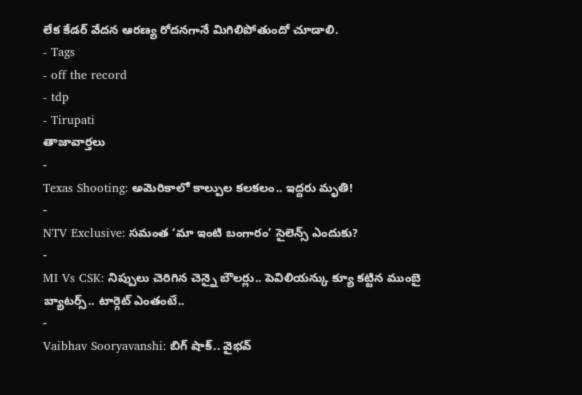లేక కేడర్ వేదన ఆరణ్య రోదనగానే మిగిలిపోతుందో చూడాలి.
- Tags
- off the record
- tdp
- Tirupati
తాజావార్తలు
-
Texas Shooting: అమెరికాలో కాల్పుల కలకలం.. ఇద్దరు మృతి!
-
NTV Exclusive: సమంత ‘మా ఇంటి బంగారం’ సైలెన్స్ ఎందుకు?
-
MI Vs CSK: నిప్పులు చెరిగిన చెన్నై బౌలర్లు.. పెవిలియన్కు క్యూ కట్టిన ముంబై బ్యాటర్స్.. టార్గెట్ ఎంతంటే..
-
Vaibhav Sooryavanshi: బిగ్ షాక్.. వైభవ్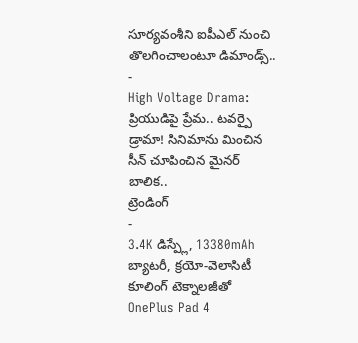సూర్యవంశీని ఐపీఎల్ నుంచి తొలగించాలంటూ డిమాండ్స్..
-
High Voltage Drama: ప్రియుడిపై ప్రేమ.. టవర్పై డ్రామా! సినిమాను మించిన సీన్ చూపించిన మైనర్ బాలిక..
ట్రెండింగ్
-
3.4K డిస్ప్లే, 13380mAh బ్యాటరీ, క్రయో-వెలాసిటీ కూలింగ్ టెక్నాలజీతో OnePlus Pad 4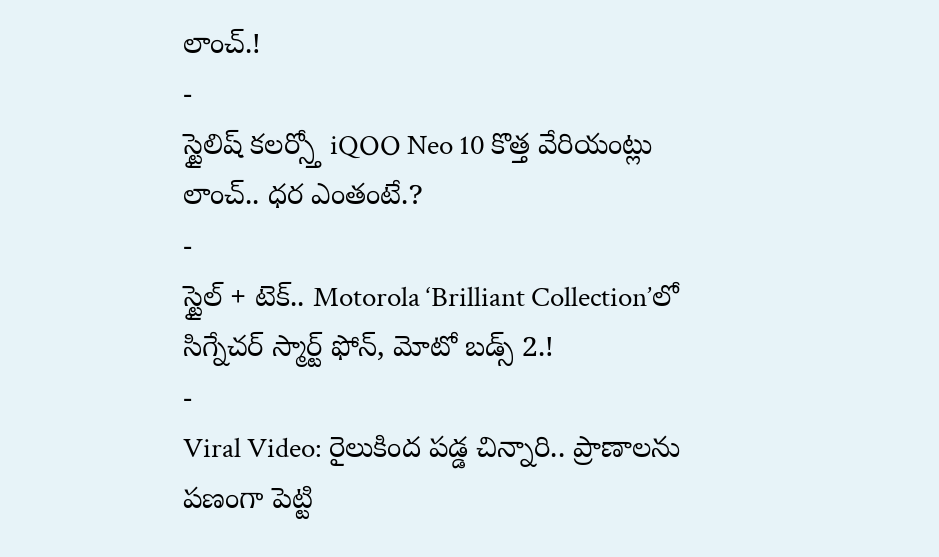లాంచ్.!
-
స్టైలిష్ కలర్స్తో iQOO Neo 10 కొత్త వేరియంట్లు లాంచ్.. ధర ఎంతంటే.?
-
స్టైల్ + టెక్.. Motorola ‘Brilliant Collection’లో సిగ్నేచర్ స్మార్ట్ ఫోన్, మోటో బడ్స్ 2.!
-
Viral Video: రైలుకింద పడ్డ చిన్నారి.. ప్రాణాలను పణంగా పెట్టి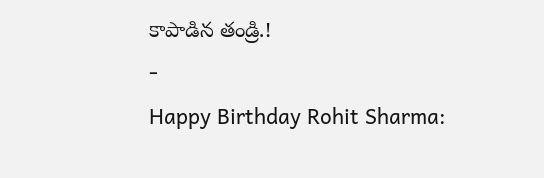కాపాడిన తండ్రి.!
-
Happy Birthday Rohit Sharma: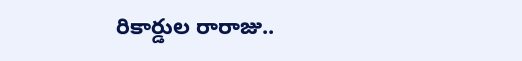రికార్డుల రారాజు..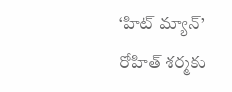‘హిట్ మ్యాన్’ రోహిత్ శర్మకు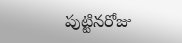పుట్టినరోజు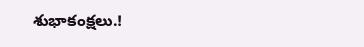శుభాకంక్షలు.!